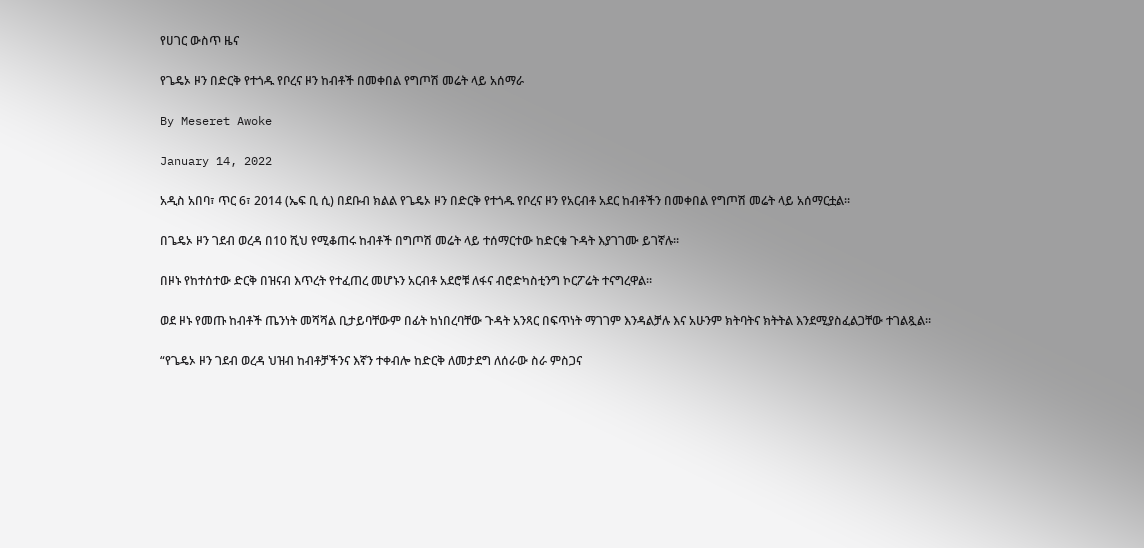የሀገር ውስጥ ዜና

የጌዴኦ ዞን በድርቅ የተጎዱ የቦረና ዞን ከብቶች በመቀበል የግጦሽ መሬት ላይ አሰማራ

By Meseret Awoke

January 14, 2022

አዲስ አበባ፣ ጥር 6፣ 2014 (ኤፍ ቢ ሲ) በደቡብ ክልል የጌዴኦ ዞን በድርቅ የተጎዱ የቦረና ዞን የአርብቶ አደር ከብቶችን በመቀበል የግጦሽ መሬት ላይ አሰማርቷል፡፡

በጌዴኦ ዞን ገደብ ወረዳ በ10 ሺህ የሚቆጠሩ ከብቶች በግጦሽ መሬት ላይ ተሰማርተው ከድርቁ ጉዳት እያገገሙ ይገኛሉ።

በዞኑ የከተሰተው ድርቅ በዝናብ እጥረት የተፈጠረ መሆኑን አርብቶ አደሮቹ ለፋና ብሮድካስቲንግ ኮርፖሬት ተናግረዋል።

ወደ ዞኑ የመጡ ከብቶች ጤንነት መሻሻል ቢታይባቸውም በፊት ከነበረባቸው ጉዳት አንጻር በፍጥነት ማገገም እንዳልቻሉ እና አሁንም ክትባትና ክትትል እንደሚያስፈልጋቸው ተገልጿል።

“የጌዴኦ ዞን ገደብ ወረዳ ህዝብ ከብቶቻችንና እኛን ተቀብሎ ከድርቅ ለመታደግ ለሰራው ስራ ምስጋና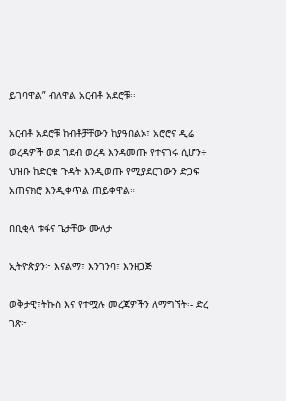ይገባዋል” ብለዋል አርብቶ አደሮቹ፡፡

አርብቶ አደሮቹ ከብቶቻቸውን ከያዓበልኦ፣ አሮሮና ዲሬ ወረዳዎች ወደ ገደብ ወረዳ እንዳመጡ የተናገሩ ሲሆን÷ ህዝቡ ከድርቁ ጉዳት እንዲወጡ የሚያደርገውን ድጋፍ አጠናክሮ እንዲቀጥል ጠይቀዋል።

በቢቂላ ቱፋና ጌታቸው ሙለታ

ኢትዮጵያን፦ እናልማ፣ እንገንባ፣ እንዘጋጅ

ወቅታዊ፣ትኩስ እና የተሟሉ መረጃዎችን ለማግኘት፡- ድረ ገጽ፦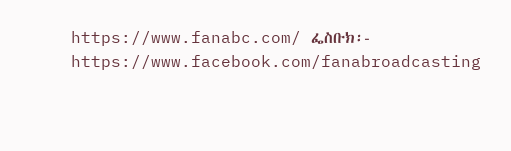https://www.fanabc.com/ ፌስቡክ፡- https://www.facebook.com/fanabroadcasting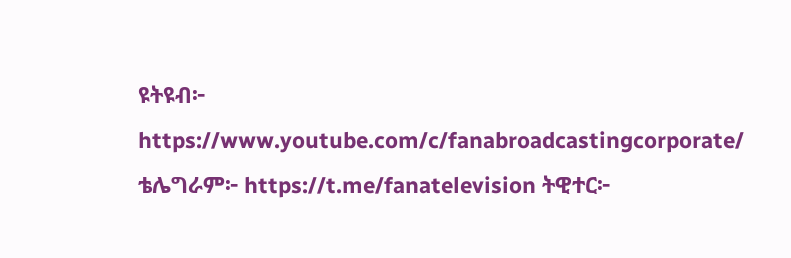ዩትዩብ፦ https://www.youtube.com/c/fanabroadcastingcorporate/ ቴሌግራም፦ https://t.me/fanatelevision ትዊተር፦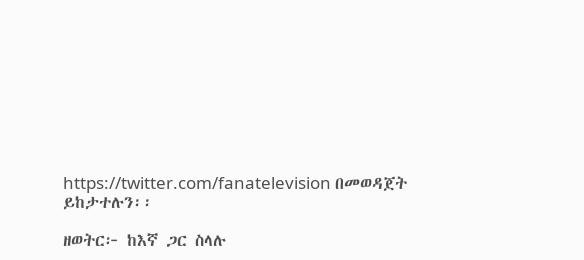https://twitter.com/fanatelevision በመወዳጀት ይከታተሉን፡፡

ዘወትር፦ ከእኛ ጋር ስላሉ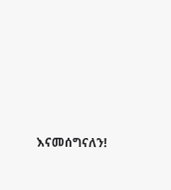እናመሰግናለን!